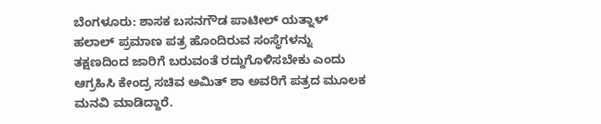ಬೆಂಗಳೂರು: ಶಾಸಕ ಬಸನಗೌಡ ಪಾಟೀಲ್ ಯತ್ನಾಳ್ ಹಲಾಲ್ ಪ್ರಮಾಣ ಪತ್ರ ಹೊಂದಿರುವ ಸಂಸ್ಥೆಗಳನ್ನು ತಕ್ಷಣದಿಂದ ಜಾರಿಗೆ ಬರುವಂತೆ ರದ್ದುಗೊಳಿಸಬೇಕು ಎಂದು ಆಗ್ರಹಿಸಿ ಕೇಂದ್ರ ಸಚಿವ ಅಮಿತ್ ಶಾ ಅವರಿಗೆ ಪತ್ರದ ಮೂಲಕ ಮನವಿ ಮಾಡಿದ್ದಾರೆ.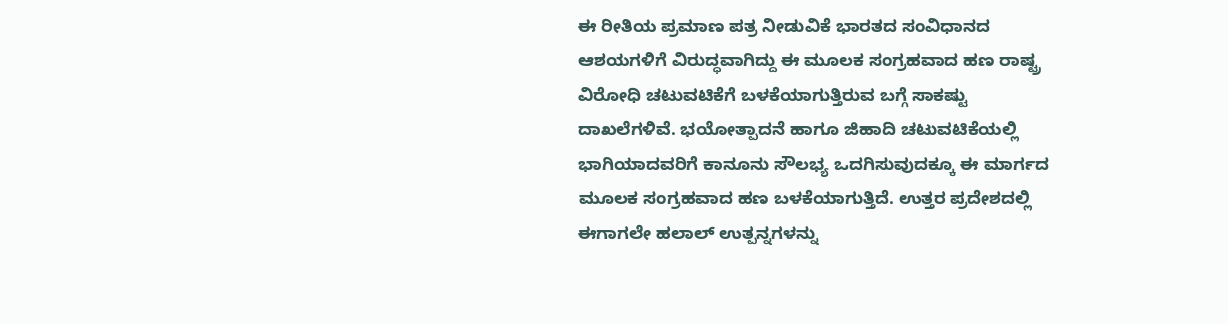ಈ ರೀತಿಯ ಪ್ರಮಾಣ ಪತ್ರ ನೀಡುವಿಕೆ ಭಾರತದ ಸಂವಿಧಾನದ ಆಶಯಗಳಿಗೆ ವಿರುದ್ಧವಾಗಿದ್ದು ಈ ಮೂಲಕ ಸಂಗ್ರಹವಾದ ಹಣ ರಾಷ್ಟ್ರ ವಿರೋಧಿ ಚಟುವಟಿಕೆಗೆ ಬಳಕೆಯಾಗುತ್ತಿರುವ ಬಗ್ಗೆ ಸಾಕಷ್ಟು ದಾಖಲೆಗಳಿವೆ. ಭಯೋತ್ಪಾದನೆ ಹಾಗೂ ಜಿಹಾದಿ ಚಟುವಟಿಕೆಯಲ್ಲಿ ಭಾಗಿಯಾದವರಿಗೆ ಕಾನೂನು ಸೌಲಭ್ಯ ಒದಗಿಸುವುದಕ್ಕೂ ಈ ಮಾರ್ಗದ ಮೂಲಕ ಸಂಗ್ರಹವಾದ ಹಣ ಬಳಕೆಯಾಗುತ್ತಿದೆ. ಉತ್ತರ ಪ್ರದೇಶದಲ್ಲಿ ಈಗಾಗಲೇ ಹಲಾಲ್ ಉತ್ಪನ್ನಗಳನ್ನು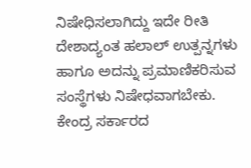ನಿಷೇಧಿಸಲಾಗಿದ್ದು ಇದೇ ರೀತಿ ದೇಶಾದ್ಯಂತ ಹಲಾಲ್ ಉತ್ಪನ್ನಗಳು ಹಾಗೂ ಅದನ್ನು ಪ್ರಮಾಣಿಕರಿಸುವ ಸಂಸ್ಥೆಗಳು ನಿಷೇಧವಾಗಬೇಕು.
ಕೇಂದ್ರ ಸರ್ಕಾರದ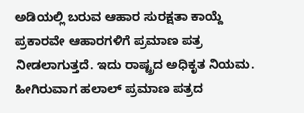ಅಡಿಯಲ್ಲಿ ಬರುವ ಆಹಾರ ಸುರಕ್ಷತಾ ಕಾಯ್ದೆ ಪ್ರಕಾರವೇ ಆಹಾರಗಳಿಗೆ ಪ್ರಮಾಣ ಪತ್ರ ನೀಡಲಾಗುತ್ತದೆ. ಇದು ರಾಷ್ಟ್ರದ ಅಧಿಕೃತ ನಿಯಮ. ಹೀಗಿರುವಾಗ ಹಲಾಲ್ ಪ್ರಮಾಣ ಪತ್ರದ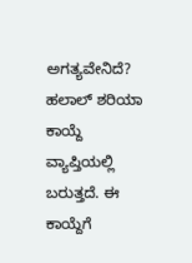ಅಗತ್ಯವೇನಿದೆ? ಹಲಾಲ್ ಶರಿಯಾ ಕಾಯ್ದೆ ವ್ಯಾಪ್ತಿಯಲ್ಲಿ ಬರುತ್ತದೆ. ಈ ಕಾಯ್ದೆಗೆ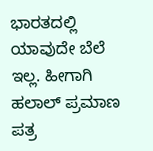ಭಾರತದಲ್ಲಿ ಯಾವುದೇ ಬೆಲೆ ಇಲ್ಲ. ಹೀಗಾಗಿ ಹಲಾಲ್ ಪ್ರಮಾಣ ಪತ್ರ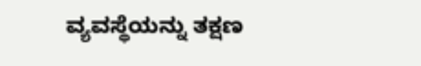ವ್ಯವಸ್ಥೆಯನ್ನು ತಕ್ಷಣ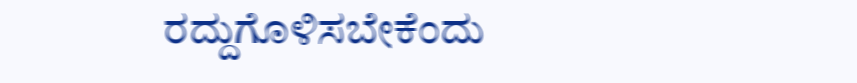ರದ್ದುಗೊಳಿಸಬೇಕೆಂದು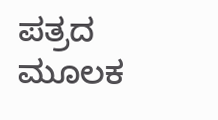ಪತ್ರದ ಮೂಲಕ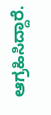ಆಗ್ರಹಿಸಿದ್ದಾರೆ.